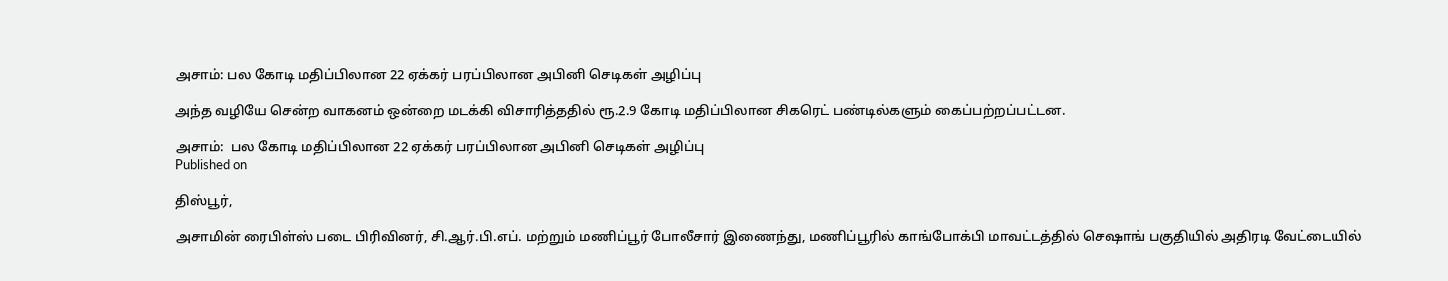அசாம்: பல கோடி மதிப்பிலான 22 ஏக்கர் பரப்பிலான அபினி செடிகள் அழிப்பு

அந்த வழியே சென்ற வாகனம் ஒன்றை மடக்கி விசாரித்ததில் ரூ.2.9 கோடி மதிப்பிலான சிகரெட் பண்டில்களும் கைப்பற்றப்பட்டன.

அசாம்:  பல கோடி மதிப்பிலான 22 ஏக்கர் பரப்பிலான அபினி செடிகள் அழிப்பு
Published on

திஸ்பூர்,

அசாமின் ரைபிள்ஸ் படை பிரிவினர், சி.ஆர்.பி.எப். மற்றும் மணிப்பூர் போலீசார் இணைந்து, மணிப்பூரில் காங்போக்பி மாவட்டத்தில் செஷாங் பகுதியில் அதிரடி வேட்டையில்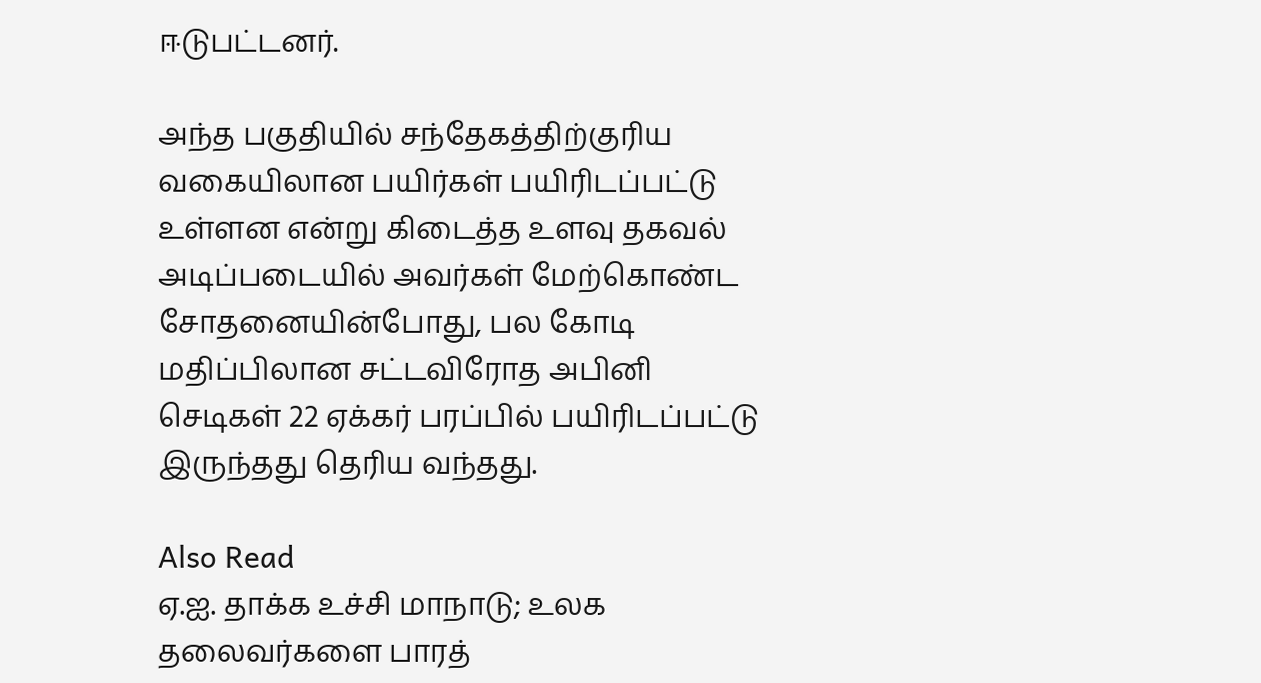ஈடுபட்டனர்.

அந்த பகுதியில் சந்தேகத்திற்குரிய வகையிலான பயிர்கள் பயிரிடப்பட்டு உள்ளன என்று கிடைத்த உளவு தகவல் அடிப்படையில் அவர்கள் மேற்கொண்ட சோதனையின்போது, பல கோடி மதிப்பிலான சட்டவிரோத அபினி செடிகள் 22 ஏக்கர் பரப்பில் பயிரிடப்பட்டு இருந்தது தெரிய வந்தது.

Also Read
ஏ.ஐ. தாக்க உச்சி மாநாடு; உலக தலைவர்களை பாரத்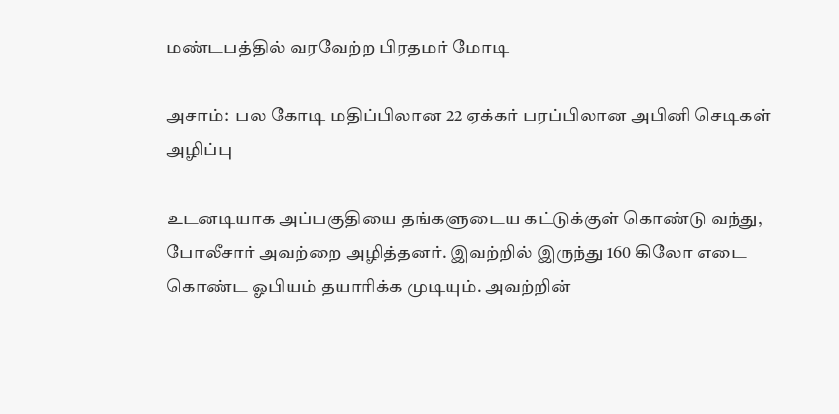மண்டபத்தில் வரவேற்ற பிரதமர் மோடி

அசாம்:  பல கோடி மதிப்பிலான 22 ஏக்கர் பரப்பிலான அபினி செடிகள் அழிப்பு

உடனடியாக அப்பகுதியை தங்களுடைய கட்டுக்குள் கொண்டு வந்து, போலீசார் அவற்றை அழித்தனர். இவற்றில் இருந்து 160 கிலோ எடை கொண்ட ஓபியம் தயாரிக்க முடியும். அவற்றின்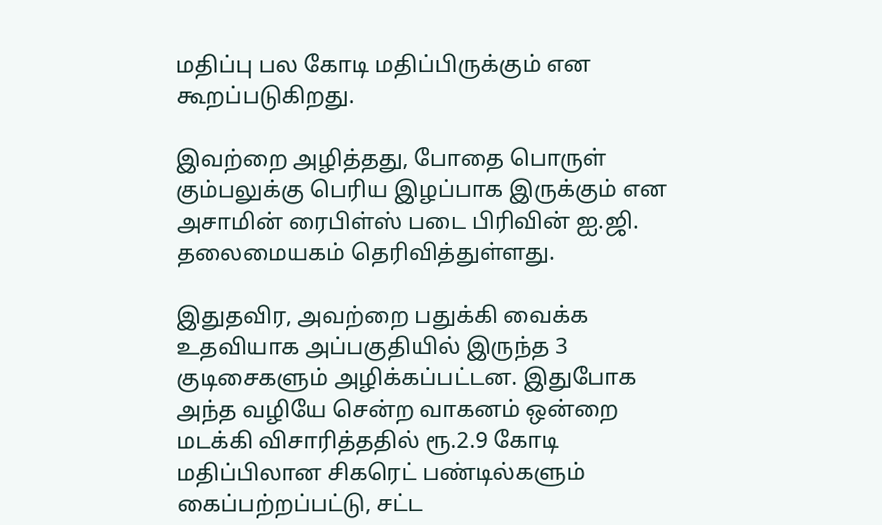மதிப்பு பல கோடி மதிப்பிருக்கும் என கூறப்படுகிறது.

இவற்றை அழித்தது, போதை பொருள் கும்பலுக்கு பெரிய இழப்பாக இருக்கும் என அசாமின் ரைபிள்ஸ் படை பிரிவின் ஐ.ஜி. தலைமையகம் தெரிவித்துள்ளது.

இதுதவிர, அவற்றை பதுக்கி வைக்க உதவியாக அப்பகுதியில் இருந்த 3 குடிசைகளும் அழிக்கப்பட்டன. இதுபோக அந்த வழியே சென்ற வாகனம் ஒன்றை மடக்கி விசாரித்ததில் ரூ.2.9 கோடி மதிப்பிலான சிகரெட் பண்டில்களும் கைப்பற்றப்பட்டு, சட்ட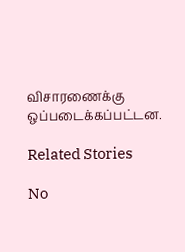விசாரணைக்கு ஒப்படைக்கப்பட்டன.

Related Stories

No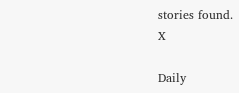stories found.
X

Daily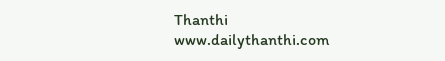Thanthi
www.dailythanthi.com